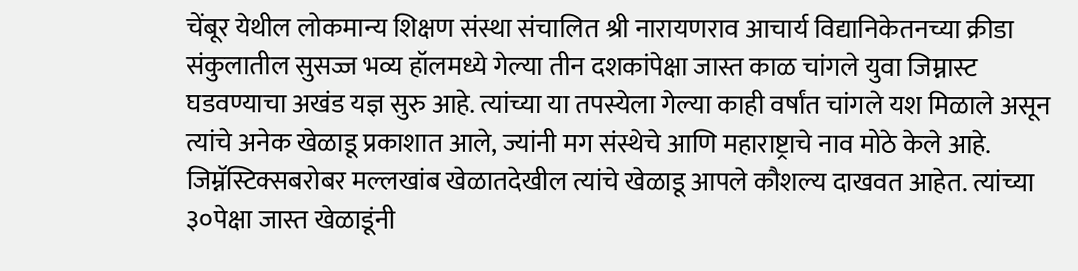चेंबूर येथील लोकमान्य शिक्षण संस्था संचालित श्री नारायणराव आचार्य विद्यानिकेतनच्या क्रीडा संकुलातील सुसज्ज भव्य हॉलमध्ये गेल्या तीन दशकांपेक्षा जास्त काळ चांगले युवा जिम्नास्ट घडवण्याचा अखंड यज्ञ सुरु आहे. त्यांच्या या तपस्येला गेल्या काही वर्षांत चांगले यश मिळाले असून त्यांचे अनेक खेळाडू प्रकाशात आले, ज्यांनी मग संस्थेचे आणि महाराष्ट्राचे नाव मोठे केले आहे. जिम्नॅस्टिक्सबरोबर मल्लखांब खेळातदेखील त्यांचे खेळाडू आपले कौशल्य दाखवत आहेत. त्यांच्या ३०पेक्षा जास्त खेळाडूंनी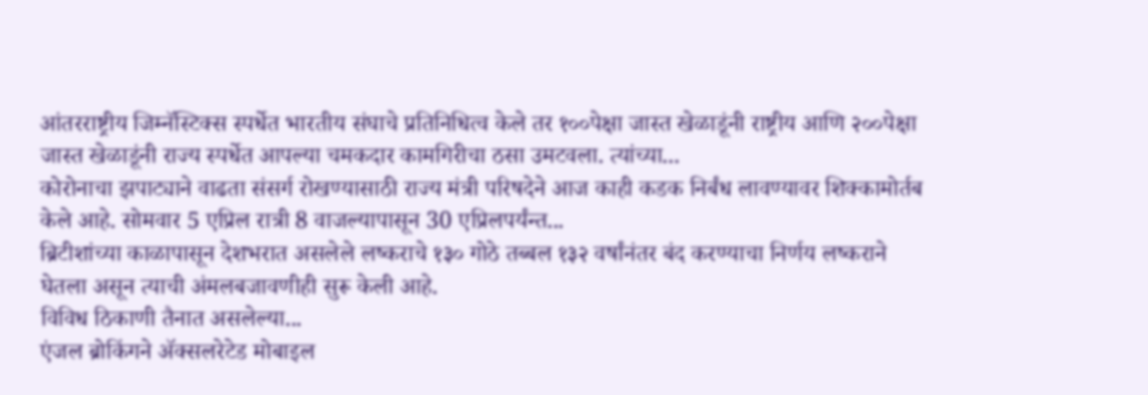आंतरराष्ट्रीय जिम्नॅस्टिक्स स्पर्धेत भारतीय संघाचे प्रतिनिधित्व केले तर १००पेक्षा जास्त खेळाडूंनी राष्ट्रीय आणि २००पेक्षा जास्त खेळाडूंनी राज्य स्पर्धेत आपल्या चमकदार कामगिरीचा ठसा उमटवला. त्यांच्या...
कोरोनाचा झपाट्याने वाढता संसर्ग रोखण्यासाठी राज्य मंत्री परिषदेने आज काही कडक निर्बंध लावण्यावर शिक्कामोर्तब केले आहे. सोमवार 5 एप्रिल रात्री 8 वाजल्यापासून 30 एप्रिलपर्यंन्त...
ब्रिटीशांच्या काळापासून देशभरात असलेले लष्कराचे १३० गोठे तब्बल १३२ वर्षांनंतर बंद करण्याचा निर्णय लष्कराने घेतला असून त्याची अंमलबजावणीही सुरू केली आहे.
विविध ठिकाणी तैनात असलेल्या...
एंजल ब्रोकिंगने ॲक्सलरेटेड मोबाइल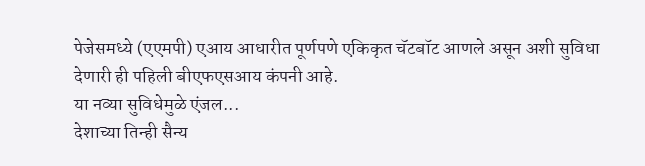पेजेसमध्ये (एएमपी) एआय आधारीत पूर्णपणे एकिकृत चॅटबॉट आणले असून अशी सुविधा देणारी ही पहिली बीएफएसआय कंपनी आहे.
या नव्या सुविधेमुळे एंजल...
देशाच्या तिन्ही सैन्य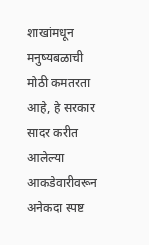शाखांमधून मनुष्यबळाची मोठी कमतरता आहे, हे सरकार सादर करीत आलेल्या आकडेवारीवरून अनेकदा स्पष्ट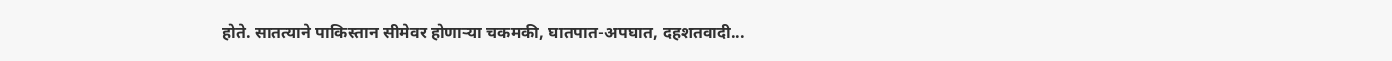होते. सातत्याने पाकिस्तान सीमेवर होणाऱ्या चकमकी, घातपात-अपघात, दहशतवादी...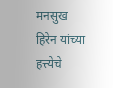मनसुख हिरेन यांच्या हत्त्येचे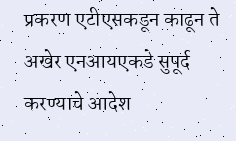प्रकरण एटीएसकडून काढून ते अखेर एनआयएकडे सुपूर्द करण्याचे आदेश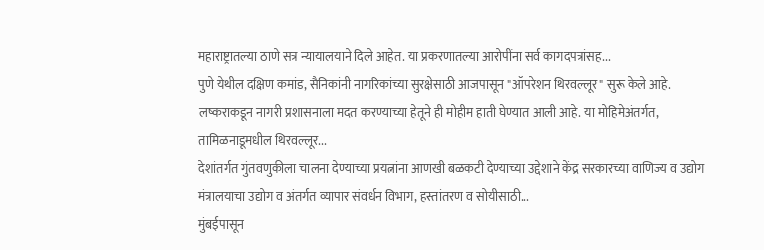महाराष्ट्रातल्या ठाणे सत्र न्यायालयाने दिले आहेत. या प्रकरणातल्या आरोपींना सर्व कागदपत्रांसह...
पुणे येथील दक्षिण कमांड, सैनिकांनी नागरिकांच्या सुरक्षेसाठी आजपासून "ऑपरेशन थिरवल्लूर" सुरू केले आहे.
लष्कराकडून नागरी प्रशासनाला मदत करण्याच्या हेतूने ही मोहीम हाती घेण्यात आली आहे. या मोहिमेअंतर्गत, तामिळनाडूमधील थिरवल्लूर...
देशांतर्गत गुंतवणुकीला चालना देण्याच्या प्रयत्नांना आणखी बळकटी देण्याच्या उद्देशाने केंद्र सरकारच्या वाणिज्य व उद्योग मंत्रालयाचा उद्योग व अंतर्गत व्यापार संवर्धन विभाग, हस्तांतरण व सोयीसाठी...
मुंबईपासून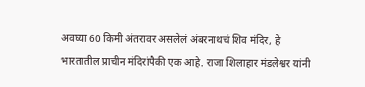अवघ्या 60 किमी अंतरावर असलेलं अंबरनाथचं शिव मंदिर, हे भारतातील प्राचीन मंदिरांपैकी एक आहे. राजा शिलाहार मंडलेश्वर यांनी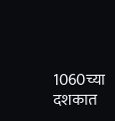1060च्या दशकात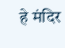हे मंदिर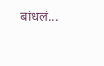बांधलं...